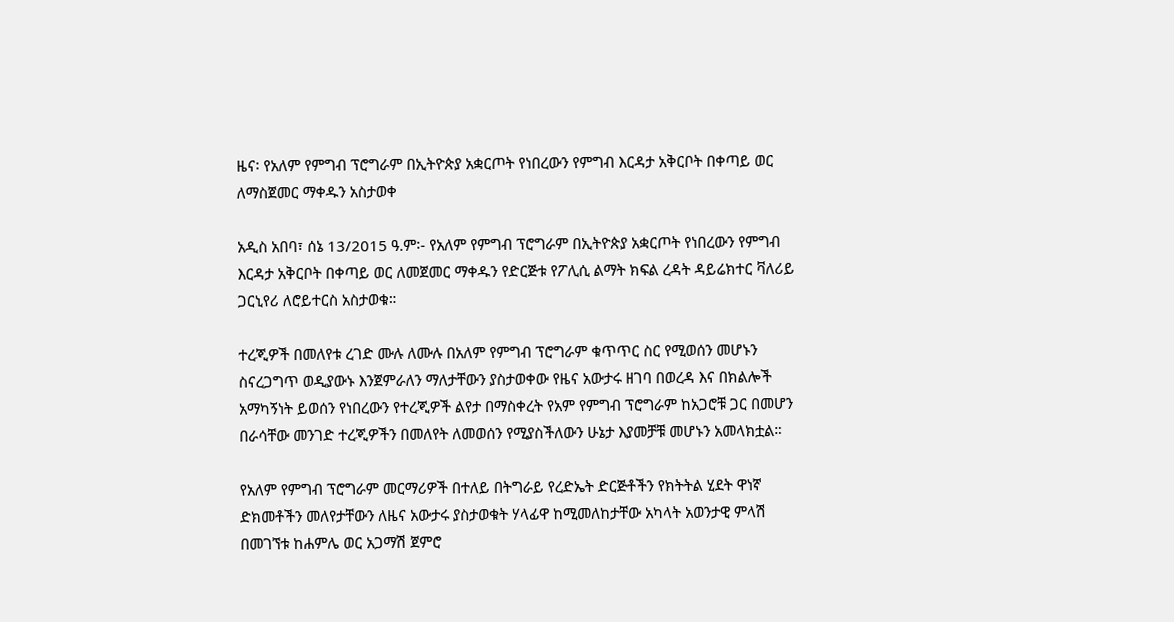ዜና፡ የአለም የምግብ ፕሮግራም በኢትዮጵያ አቋርጦት የነበረውን የምግብ እርዳታ አቅርቦት በቀጣይ ወር ለማስጀመር ማቀዱን አስታወቀ

አዲስ አበባ፣ ሰኔ 13/2015 ዓ.ም፡- የአለም የምግብ ፕሮግራም በኢትዮጵያ አቋርጦት የነበረውን የምግብ እርዳታ አቅርቦት በቀጣይ ወር ለመጀመር ማቀዱን የድርጅቱ የፖሊሲ ልማት ክፍል ረዳት ዳይሬክተር ቫለሪይ ጋርኒየሪ ለሮይተርስ አስታወቁ።

ተረጂዎች በመለየቱ ረገድ ሙሉ ለሙሉ በአለም የምግብ ፕሮግራም ቁጥጥር ስር የሚወሰን መሆኑን ስናረጋግጥ ወዲያውኑ እንጀምራለን ማለታቸውን ያስታወቀው የዜና አውታሩ ዘገባ በወረዳ እና በክልሎች አማካኝነት ይወሰን የነበረውን የተረጂዎች ልየታ በማስቀረት የአም የምግብ ፕሮግራም ከአጋሮቹ ጋር በመሆን በራሳቸው መንገድ ተረጂዎችን በመለየት ለመወሰን የሚያስችለውን ሁኔታ እያመቻቹ መሆኑን አመላክቷል።

የአለም የምግብ ፕሮግራም መርማሪዎች በተለይ በትግራይ የረድኤት ድርጅቶችን የክትትል ሂደት ዋነኛ ድክመቶችን መለየታቸውን ለዜና አውታሩ ያስታወቁት ሃላፊዋ ከሚመለከታቸው አካላት አወንታዊ ምላሽ በመገኘቱ ከሐምሌ ወር አጋማሽ ጀምሮ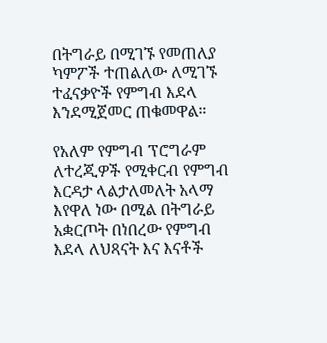በትግራይ በሚገኙ የመጠለያ ካምፖች ተጠልለው ለሚገኙ ተፈናቃዮች የምግብ እደላ እንደሚጀመር ጠቁመዋል።

የአለም የምግብ ፕሮግራም ለተረጂዎች የሚቀርብ የምግብ እርዳታ ላልታለመለት አላማ እየዋለ ነው በሚል በትግራይ አቋርጦት በነበረው የምግብ እደላ ለህጻናት እና እናቶች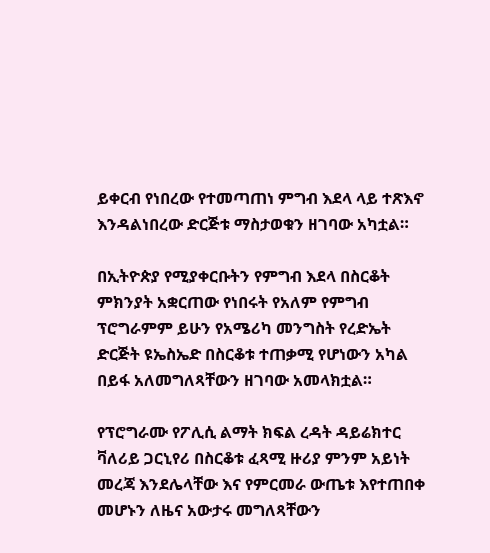ይቀርብ የነበረው የተመጣጠነ ምግብ እደላ ላይ ተጽእኖ እንዳልነበረው ድርጅቱ ማስታወቁን ዘገባው አካቷል።

በኢትዮጵያ የሚያቀርቡትን የምግብ እደላ በስርቆት ምክንያት አቋርጠው የነበሩት የአለም የምግብ ፕሮግራምም ይሁን የአሜሪካ መንግስት የረድኤት ድርጅት ዩኤስኤድ በስርቆቱ ተጠቃሚ የሆነውን አካል በይፋ አለመግለጻቸውን ዘገባው አመላክቷል።

የፕሮግራሙ የፖሊሲ ልማት ክፍል ረዳት ዳይሬክተር ቫለሪይ ጋርኒየሪ በስርቆቱ ፈጻሚ ዙሪያ ምንም አይነት መረጃ እንደሌላቸው እና የምርመራ ውጤቱ እየተጠበቀ መሆኑን ለዜና አውታሩ መግለጻቸውን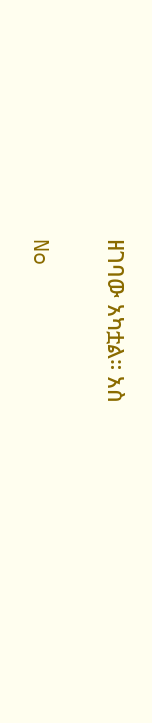ዘገባው አካቷል። አስ

No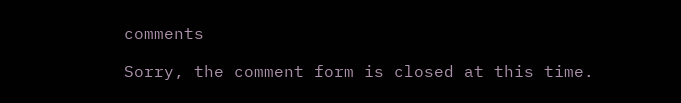comments

Sorry, the comment form is closed at this time.